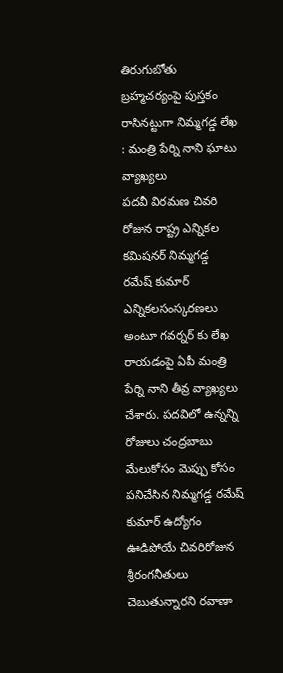తిరుగుబోతు బ్రహ్మచర్యంపై పుస్తకం రాసినట్టుగా నిమ్మగడ్డ లేఖ : మంత్రి పేర్ని నాని ఘాటు వ్యాఖ్యలు
పదవీ విరమణ చివరి రోజున రాష్ట్ర ఎన్నికల కమిషనర్ నిమ్మగడ్డ రమేష్ కుమార్ ఎన్నికలసంస్కరణలు అంటూ గవర్నర్ కు లేఖ రాయడంపై ఏపీ మంత్రి పేర్ని నాని తీవ్ర వ్యాఖ్యలు చేశారు. పదవిలో ఉన్నన్ని రోజులు చంద్రబాబు మేలుకోసం మెప్పు కోసం పనిచేసిన నిమ్మగడ్డ రమేష్ కుమార్ ఉద్యోగం ఊడిపోయే చివరిరోజున శ్రీరంగనీతులు చెబుతున్నారని రవాణా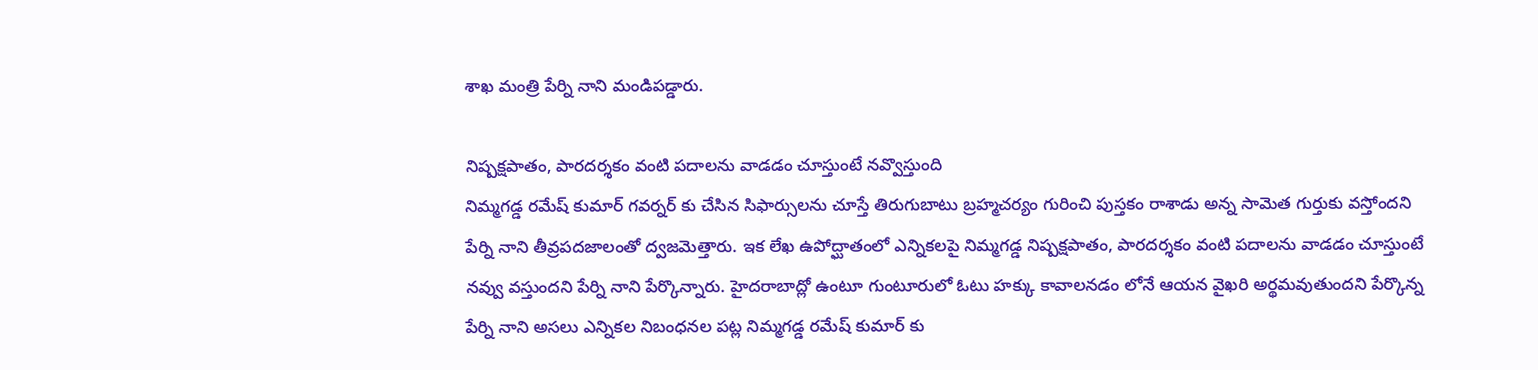శాఖ మంత్రి పేర్ని నాని మండిపడ్డారు.

నిష్పక్షపాతం, పారదర్శకం వంటి పదాలను వాడడం చూస్తుంటే నవ్వొస్తుంది
నిమ్మగడ్డ రమేష్ కుమార్ గవర్నర్ కు చేసిన సిఫార్సులను చూస్తే తిరుగుబాటు బ్రహ్మచర్యం గురించి పుస్తకం రాశాడు అన్న సామెత గుర్తుకు వస్తోందని పేర్ని నాని తీవ్రపదజాలంతో ద్వజమెత్తారు. ఇక లేఖ ఉపోద్ఘాతంలో ఎన్నికలపై నిమ్మగడ్డ నిష్పక్షపాతం, పారదర్శకం వంటి పదాలను వాడడం చూస్తుంటే నవ్వు వస్తుందని పేర్ని నాని పేర్కొన్నారు. హైదరాబాద్లో ఉంటూ గుంటూరులో ఓటు హక్కు కావాలనడం లోనే ఆయన వైఖరి అర్థమవుతుందని పేర్కొన్న పేర్ని నాని అసలు ఎన్నికల నిబంధనల పట్ల నిమ్మగడ్డ రమేష్ కుమార్ కు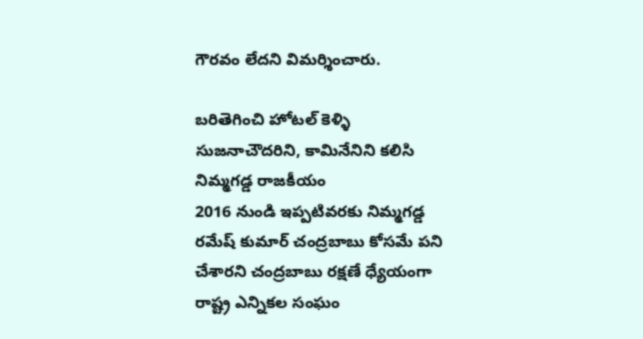గౌరవం లేదని విమర్శించారు.

బరితెగించి హోటల్ కెళ్ళి సుజనాచౌదరిని, కామినేనిని కలిసి నిమ్మగడ్డ రాజకీయం
2016 నుండి ఇప్పటివరకు నిమ్మగడ్డ రమేష్ కుమార్ చంద్రబాబు కోసమే పని చేశారని చంద్రబాబు రక్షణే ధ్యేయంగా రాష్ట్ర ఎన్నికల సంఘం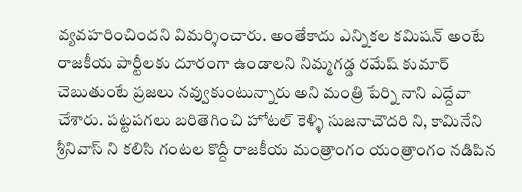వ్యవహరించిందని విమర్శించారు. అంతేకాదు ఎన్నికల కమిషన్ అంటే రాజకీయ పార్టీలకు దూరంగా ఉండాలని నిమ్మగడ్డ రమేష్ కుమార్ చెబుతుంటే ప్రజలు నవ్వుకుంటున్నారు అని మంత్రి పేర్ని నాని ఎద్దేవా చేశారు. పట్టపగలు బరితెగించి హోటల్ కెళ్ళి సుజనాచౌదరి ని, కామినేని శ్రీనివాస్ ని కలిసి గంటల కొద్దీ రాజకీయ మంత్రాంగం యంత్రాంగం నడిపిన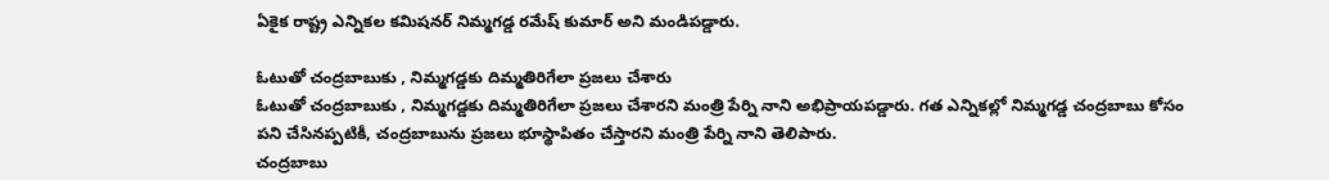ఏకైక రాష్ట్ర ఎన్నికల కమిషనర్ నిమ్మగడ్డ రమేష్ కుమార్ అని మండిపడ్డారు.

ఓటుతో చంద్రబాబుకు , నిమ్మగడ్డకు దిమ్మతిరిగేలా ప్రజలు చేశారు
ఓటుతో చంద్రబాబుకు , నిమ్మగడ్డకు దిమ్మతిరిగేలా ప్రజలు చేశారని మంత్రి పేర్ని నాని అభిప్రాయపడ్డారు. గత ఎన్నికల్లో నిమ్మగడ్డ చంద్రబాబు కోసం పని చేసినప్పటికీ, చంద్రబాబును ప్రజలు భూస్థాపితం చేస్తారని మంత్రి పేర్ని నాని తెలిపారు.
చంద్రబాబు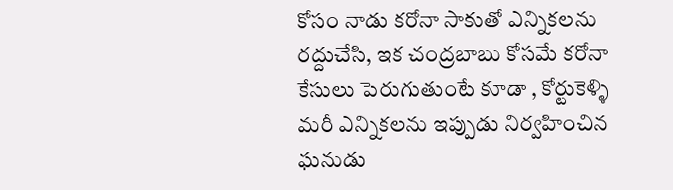కోసం నాడు కరోనా సాకుతో ఎన్నికలను రద్దుచేసి, ఇక చంద్రబాబు కోసమే కరోనా కేసులు పెరుగుతుంటే కూడా , కోర్టుకెళ్ళి మరీ ఎన్నికలను ఇప్పుడు నిర్వహించిన ఘనుడు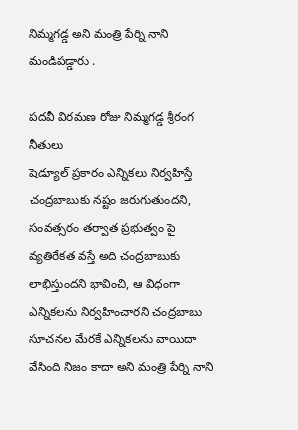నిమ్మగడ్డ అని మంత్రి పేర్ని నాని మండిపడ్డారు .

పదవీ విరమణ రోజు నిమ్మగడ్డ శ్రీరంగ నీతులు
షెడ్యూల్ ప్రకారం ఎన్నికలు నిర్వహిస్తే చంద్రబాబుకు నష్టం జరుగుతుందని, సంవత్సరం తర్వాత ప్రభుత్వం పై వ్యతిరేకత వస్తే అది చంద్రబాబుకు లాభిస్తుందని భావించి, ఆ విధంగా ఎన్నికలను నిర్వహించారని చంద్రబాబు సూచనల మేరకే ఎన్నికలను వాయిదా వేసింది నిజం కాదా అని మంత్రి పేర్ని నాని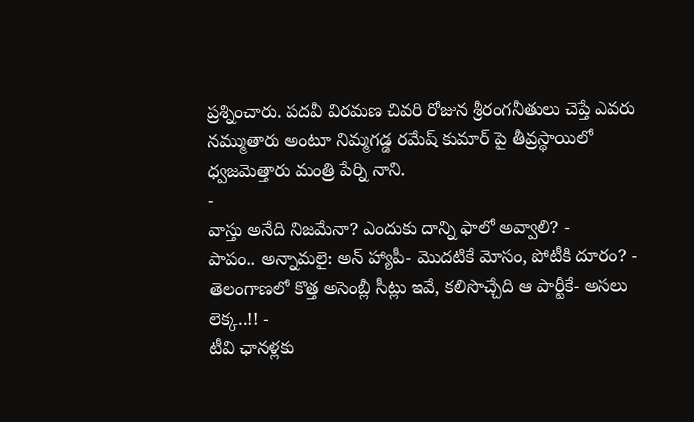ప్రశ్నించారు. పదవీ విరమణ చివరి రోజున శ్రీరంగనీతులు చెప్తే ఎవరు నమ్ముతారు అంటూ నిమ్మగడ్డ రమేష్ కుమార్ పై తీవ్రస్థాయిలో ధ్వజమెత్తారు మంత్రి పేర్ని నాని.
-
వాస్తు అనేది నిజమేనా? ఎందుకు దాన్ని ఫాలో అవ్వాలి? -
పాపం.. అన్నామలై: అన్ హ్యాపీ- మొదటికే మోసం, పోటీకి దూరం? -
తెలంగాణలో కొత్త అసెంబ్లీ సీట్లు ఇవే, కలిసొచ్చేది ఆ పార్టీకే- అసలు లెక్క..!! -
టీవి ఛానళ్లకు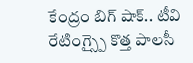కేంద్రం బిగ్ షాక్.. టీవి రేటింగ్స్పై కొత్త పాలసీ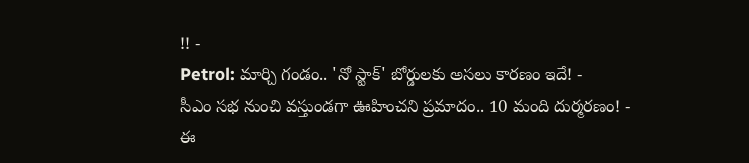!! -
Petrol: మార్చి గండం.. 'నో స్టాక్' బోర్డులకు అసలు కారణం ఇదే! -
సీఎం సభ నుంచి వస్తుండగా ఊహించని ప్రమాదం.. 10 మంది దుర్మరణం! -
ఈ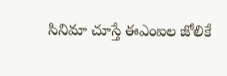సినిమా చూస్తే ఈఎంఐల జోలికే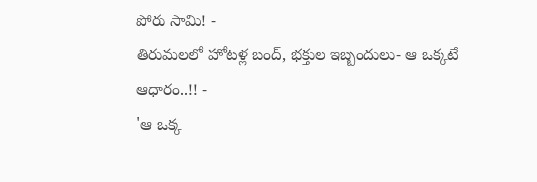పోరు సామి! -
తిరుమలలో హోటళ్ల బంద్, భక్తుల ఇబ్బందులు- ఆ ఒక్కటే ఆధారం..!! -
'ఆ ఒక్క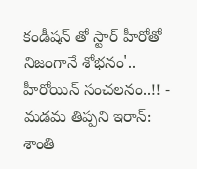కండీషన్ తో స్టార్ హీరోతో నిజంగానే శోభనం'.. హీరోయిన్ సంచలనం..!! -
మడమ తిప్పని ఇరాన్: శాంతి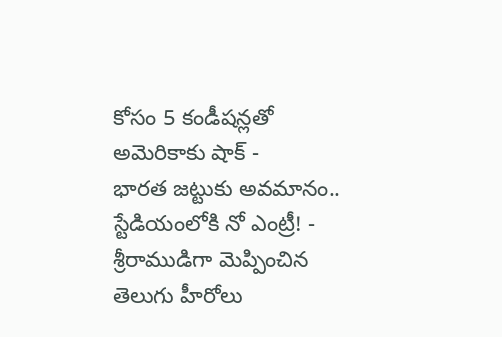కోసం 5 కండీషన్లతో అమెరికాకు షాక్ -
భారత జట్టుకు అవమానం.. స్టేడియంలోకి నో ఎంట్రీ! -
శ్రీరాముడిగా మెప్పించిన తెలుగు హీరోలు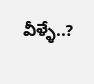వీళ్ళే..?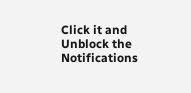Click it and Unblock the Notifications